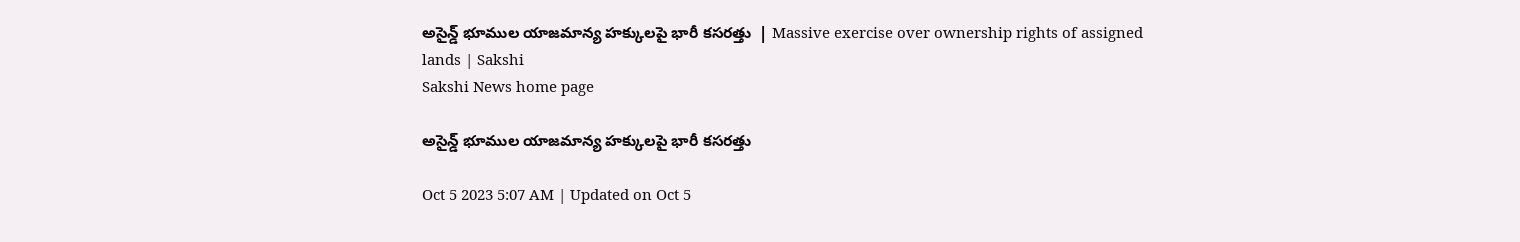అసైన్డ్‌ భూముల యాజమాన్య హక్కులపై భారీ కసరత్తు  | Massive exercise over ownership rights of assigned lands | Sakshi
Sakshi News home page

అసైన్డ్‌ భూముల యాజమాన్య హక్కులపై భారీ కసరత్తు

Oct 5 2023 5:07 AM | Updated on Oct 5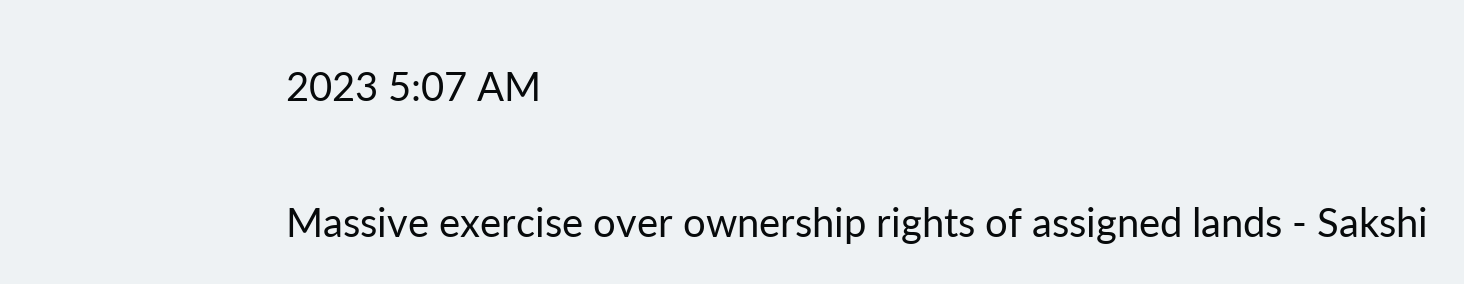2023 5:07 AM

Massive exercise over ownership rights of assigned lands - Sakshi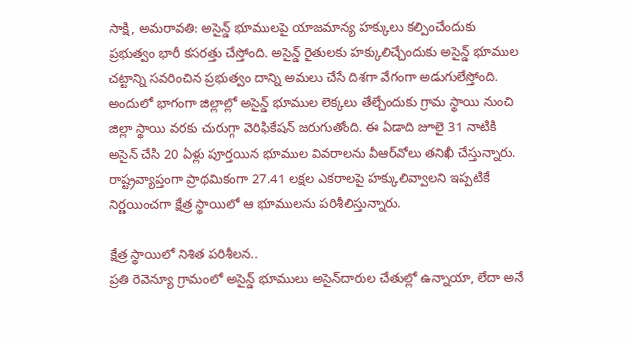సాక్షి, అమరావతి: అసైన్డ్‌ భూములపై యాజమాన్య హక్కులు కల్పించేందుకు ప్రభుత్వం భారీ కసరత్తు చేస్తోంది. అసైన్డ్‌ రైతులకు హక్కులిచ్చేందుకు అసైన్డ్‌ భూముల చట్టాన్ని సవరించిన ప్రభుత్వం దాన్ని అమలు చేసే దిశగా వేగంగా అడుగులేస్తోంది. అందులో భాగంగా జిల్లాల్లో అసైన్డ్‌ భూముల లెక్కలు తేల్చేందుకు గ్రామ స్థాయి నుంచి జిల్లా స్థాయి వరకు చురుగ్గా వెరిఫికేషన్‌ జరుగుతోంది. ఈ ఏడాది జూలై 31 నాటికి అసైన్‌ చేసి 20 ఏళ్లు పూర్తయిన భూముల వివరాలను వీఆర్‌వోలు తనిఖీ చేస్తున్నారు. రాష్ట్రవ్యాప్తంగా ప్రాథమికంగా 27.41 లక్షల ఎకరాలపై హక్కులివ్వాలని ఇప్పటికే నిర్ణయించగా క్షేత్ర స్థాయిలో ఆ భూములను పరిశీలిస్తున్నారు.

క్షేత్ర స్థాయిలో నిశిత పరిశీలన..
ప్రతి రెవెన్యూ గ్రామంలో అసైన్డ్‌ భూములు అసైన్‌దారుల చేతుల్లో ఉన్నాయా, లేదా అనే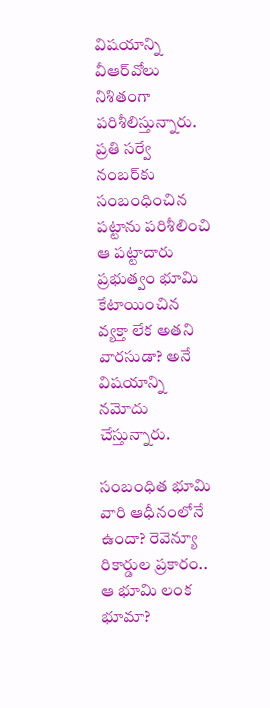విషయాన్ని వీఆర్‌వోలు నిశితంగా పరిశీలిస్తున్నారు. ప్రతి సర్వే నంబర్‌కు సంబంధించిన పట్టాను పరిశీలించి ఆ పట్టాదారు ప్రభుత్వం భూమి కేటాయించిన వ్యక్తా లేక అతని వారసుడా? అనే విషయాన్ని నమోదు చేస్తున్నారు.

సంబంధిత భూమి వారి ఆధీనంలోనే ఉందా? రెవెన్యూ రికార్డుల ప్రకారం.. ఆ భూమి లంక భూమా?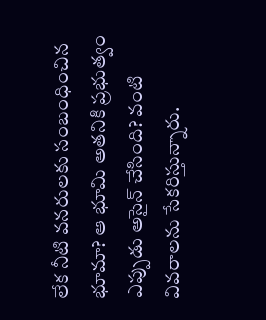లేక నీటి వనరులకు సంబంధించిన భూమా? ఆ భూమి అతనికి ప్రభుత్వం ఎప్పుడు అసైన్‌ చేసింది? వంటి వివరాలను సేకరిస్తున్నారు.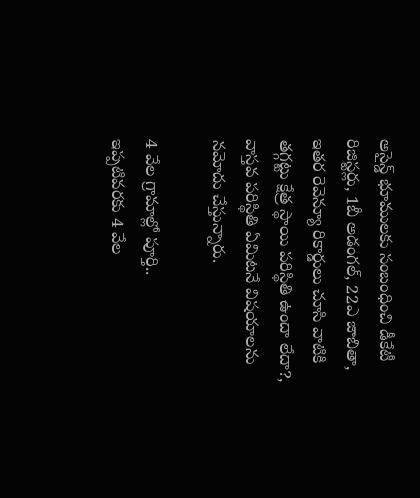అసైన్డ్‌ భూములకు సంబంధించి డీకేటీ రిజిస్టర్లు, 1బీ అడంగల్, 22ఎ జాబితా, ఇతర రెవెన్యూ రికార్డులు చూసి వాటికి తగ్గట్టు క్షేత్ర స్థాయి పరిస్థితి ఉందా లేదా?, వాస్తవ పరిస్థితి ఏమిటనే విషయాలను నమోదు చేస్తున్నారు.

4 వేల గ్రామాల్లో పూర్తి..
ఇప్పటివరకు 4 వేల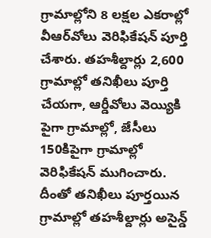గ్రామాల్లోని 8 లక్షల ఎకరాల్లో వీఆర్‌వోలు వెరిఫికేషన్‌ పూర్తి చేశారు. తహశీల్దార్లు 2,600 గ్రామాల్లో తనిఖీలు పూర్తి చేయగా, ఆర్డీవోలు వెయ్యికి పైగా గ్రామాల్లో, జేసీలు 150కిపైగా గ్రామాల్లో వెరిఫికేషన్‌ ముగించారు. దీంతో తనిఖీలు పూర్తయిన గ్రామాల్లో తహశీల్దార్లు అసైన్డ్‌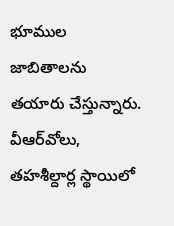భూముల జాబితాలను తయారు చేస్తున్నారు. వీఆర్‌వోలు, తహశీల్దార్ల స్థాయిలో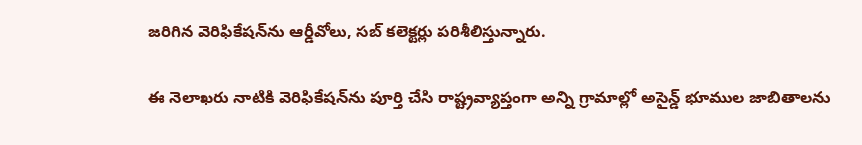జరిగిన వెరిఫికేషన్‌ను ఆర్డీవోలు, సబ్‌ కలెక్టర్లు పరిశీలిస్తున్నారు.

ఈ నెలాఖరు నాటికి వెరిఫికేషన్‌ను పూర్తి చేసి రాష్ట్రవ్యాప్తంగా అన్ని గ్రామాల్లో అసైన్డ్‌ భూముల జాబితాలను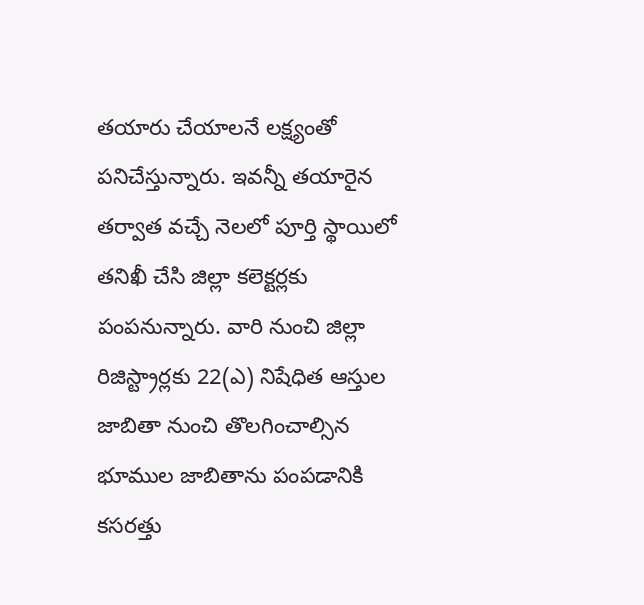తయారు చేయాలనే లక్ష్యంతో పనిచేస్తున్నారు. ఇవన్నీ తయారైన తర్వాత వచ్చే నెలలో పూర్తి స్థాయిలో తనిఖీ చేసి జిల్లా కలెక్టర్లకు పంపనున్నారు. వారి నుంచి జిల్లా రిజిస్ట్రార్లకు 22(ఎ) నిషేధిత ఆస్తుల జాబితా నుంచి తొలగించాల్సిన భూముల జాబితాను పంపడానికి కసరత్తు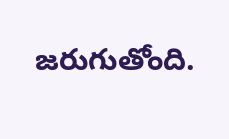జరుగుతోంది.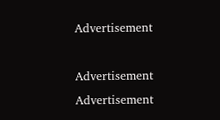Advertisement

Advertisement
Advertisement